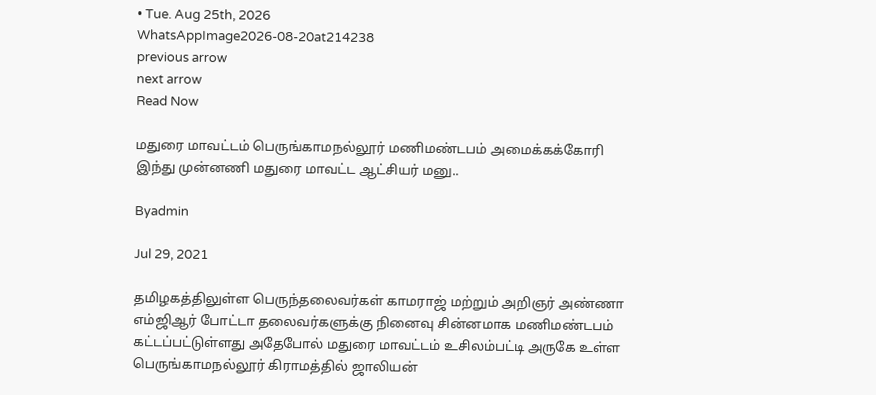• Tue. Aug 25th, 2026
WhatsAppImage2026-08-20at214238
previous arrow
next arrow
Read Now

மதுரை மாவட்டம் பெருங்காமநல்லூர் மணிமண்டபம் அமைக்கக்கோரி இந்து முன்னணி மதுரை மாவட்ட ஆட்சியர் மனு..

Byadmin

Jul 29, 2021

தமிழகத்திலுள்ள பெருந்தலைவர்கள் காமராஜ் மற்றும் அறிஞர் அண்ணா எம்ஜிஆர் போட்டா தலைவர்களுக்கு நினைவு சின்னமாக மணிமண்டபம் கட்டப்பட்டுள்ளது அதேபோல் மதுரை மாவட்டம் உசிலம்பட்டி அருகே உள்ள பெருங்காமநல்லூர் கிராமத்தில் ஜாலியன்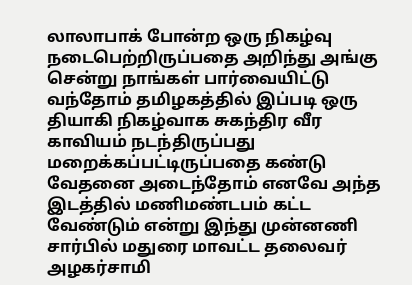லாலாபாக் போன்ற ஒரு நிகழ்வு நடைபெற்றிருப்பதை அறிந்து அங்கு சென்று நாங்கள் பார்வையிட்டு வந்தோம் தமிழகத்தில் இப்படி ஒரு தியாகி நிகழ்வாக சுகந்திர வீர காவியம் நடந்திருப்பது மறைக்கப்பட்டிருப்பதை கண்டு வேதனை அடைந்தோம் எனவே அந்த இடத்தில் மணிமண்டபம் கட்ட வேண்டும் என்று இந்து முன்னணி சார்பில் மதுரை மாவட்ட தலைவர் அழகர்சாமி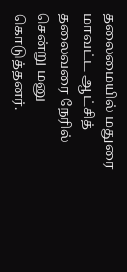தலைமையில் மதுரை மாவட்ட ஆட்சித் தலைவரை நேரில் சென்று மனு கொடுத்தனர்.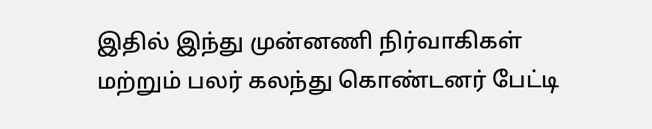இதில் இந்து முன்னணி நிர்வாகிகள் மற்றும் பலர் கலந்து கொண்டனர் பேட்டி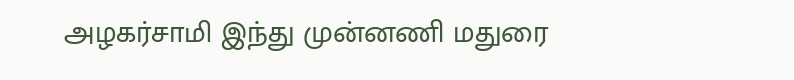அழகர்சாமி இந்து முன்னணி மதுரை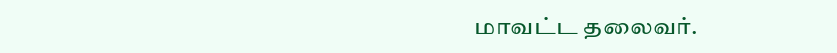மாவட்ட தலைவர்.